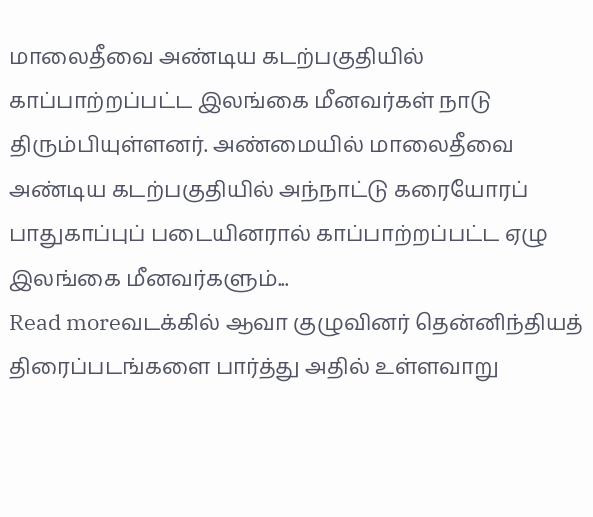மாலைதீவை அண்டிய கடற்பகுதியில் காப்பாற்றப்பட்ட இலங்கை மீனவர்கள் நாடு திரும்பியுள்ளனர். அண்மையில் மாலைதீவை அண்டிய கடற்பகுதியில் அந்நாட்டு கரையோரப் பாதுகாப்புப் படையினரால் காப்பாற்றப்பட்ட ஏழு இலங்கை மீனவர்களும்...
Read moreவடக்கில் ஆவா குழுவினர் தென்னிந்தியத் திரைப்படங்களை பார்த்து அதில் உள்ளவாறு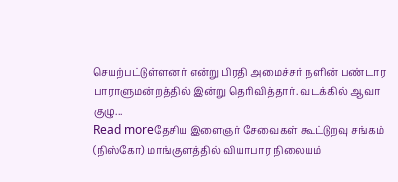செயற்பட்டுள்ளனர் என்று பிரதி அமைச்சர் நளின் பண்டார பாராளுமன்றத்தில் இன்று தெரிவித்தார். வடக்கில் ஆவா குழு...
Read moreதேசிய இளைஞர் சேவைகள் கூட்டுறவு சங்கம் (நிஸ்கோ) மாங்குளத்தில் வியாபார நிலையம்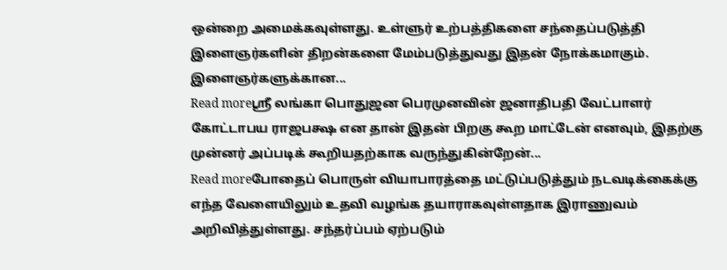ஒன்றை அமைக்கவுள்ளது. உள்ளுர் உற்பத்திகளை சந்தைப்படுத்தி இளைஞர்களின் திறன்களை மேம்படுத்துவது இதன் நோக்கமாகும். இளைஞர்களுக்கான...
Read moreஸ்ரீ லங்கா பொதுஜன பெரமுனவின் ஜனாதிபதி வேட்பாளர் கோட்டாபய ராஜபக்ஷ என தான் இதன் பிறகு கூற மாட்டேன் எனவும், இதற்கு முன்னர் அப்படிக் கூறியதற்காக வருந்துகின்றேன்...
Read moreபோதைப் பொருள் வியாபாரத்தை மட்டுப்படுத்தும் நடவடிக்கைக்கு எந்த வேளையிலும் உதவி வழங்க தயாராகவுள்ளதாக இராணுவம் அறிவித்துள்ளது. சந்தர்ப்பம் ஏற்படும்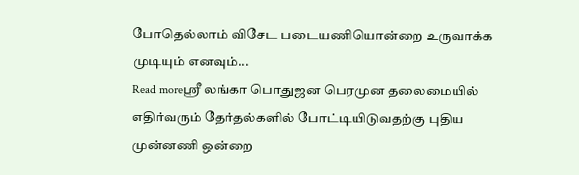போதெல்லாம் விசேட படையணியொன்றை உருவாக்க முடியும் எனவும்...
Read moreஸ்ரீ லங்கா பொதுஜன பெரமுன தலைமையில் எதிர்வரும் தேர்தல்களில் போட்டியிடுவதற்கு புதிய முன்னணி ஒன்றை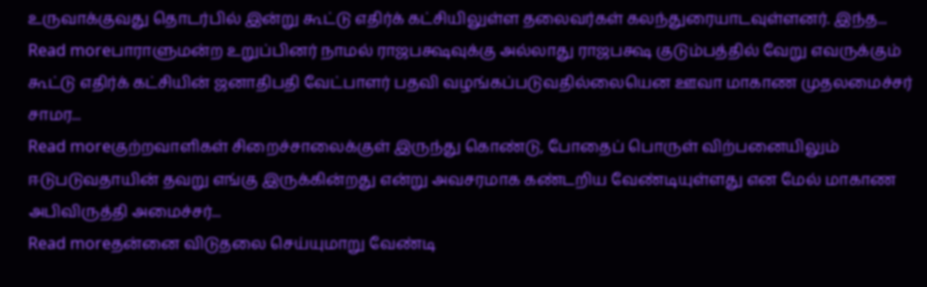உருவாக்குவது தொடர்பில் இன்று கூட்டு எதிர்க் கட்சியிலுள்ள தலைவர்கள் கலந்துரையாடவுள்ளனர். இந்த...
Read moreபாராளுமன்ற உறுப்பினர் நாமல் ராஜபக்ஷவுக்கு அல்லாது ராஜபக்ஷ குடும்பத்தில் வேறு எவருக்கும் கூட்டு எதிர்க் கட்சியின் ஜனாதிபதி வேட்பாளர் பதவி வழங்கப்படுவதில்லையென ஊவா மாகாண முதலமைச்சர் சாமர...
Read moreகுற்றவாளிகள் சிறைச்சாலைக்குள் இருந்து கொண்டு, போதைப் பொருள் விற்பனையிலும் ஈடுபடுவதாயின் தவறு எங்கு இருக்கின்றது என்று அவசரமாக கண்டறிய வேண்டியுள்ளது என மேல் மாகாண அபிவிருத்தி அமைச்சர்...
Read moreதன்னை விடுதலை செய்யுமாறு வேண்டி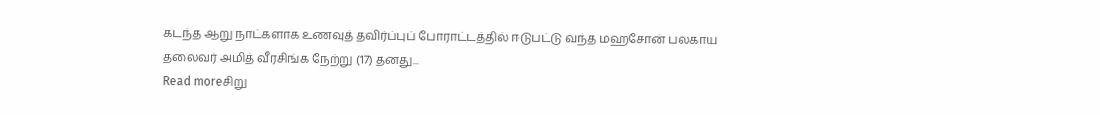கடந்த ஆறு நாட்களாக உணவுத் தவிர்ப்புப் போராட்டத்தில் ஈடுபட்டு வந்த மஹசோன் பலகாய தலைவர் அமித் வீரசிங்க நேற்று (17) தனது...
Read moreசிறு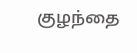குழந்தை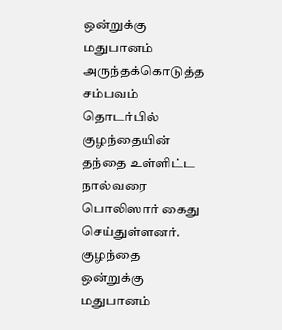ஒன்றுக்கு மதுபானம் அருந்தக்கொடுத்த சம்பவம் தொடர்பில் குழந்தையின் தந்தை உள்ளிட்ட நால்வரை பொலிஸார் கைது செய்துள்ளனர். குழந்தை ஒன்றுக்கு மதுபானம்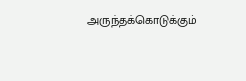அருந்தக்கொடுக்கும்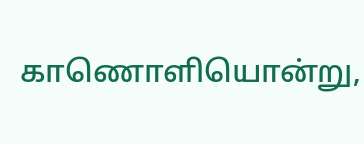காணொளியொன்று,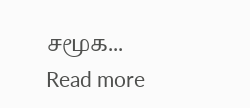சமூக...
Read more